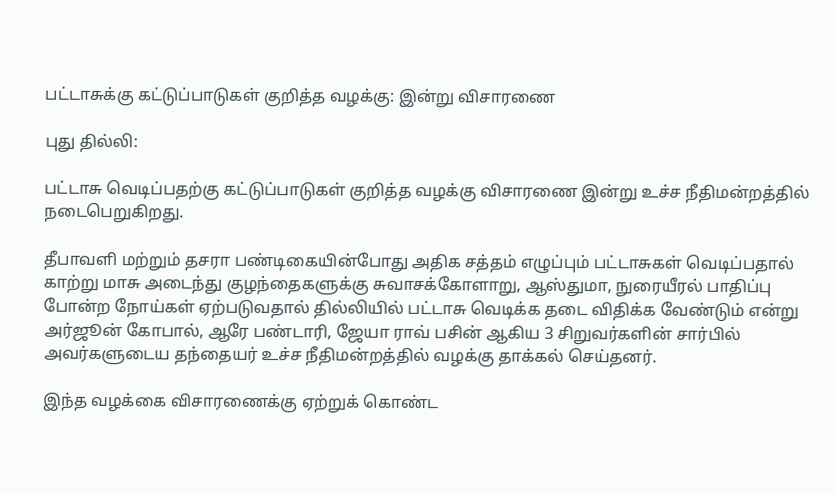பட்டாசுக்கு கட்டுப்பாடுகள் குறித்த வழக்கு: இன்று விசாரணை

புது தில்லி:

பட்டாசு வெடிப்பதற்கு கட்டுப்பாடுகள் குறித்த வழக்கு விசாரணை இன்று உச்ச நீதிமன்றத்தில் நடைபெறுகிறது.

தீபாவளி மற்றும் தசரா பண்டிகையின்போது அதிக சத்தம் எழுப்பும் பட்டாசுகள் வெடிப்பதால் காற்று மாசு அடைந்து குழந்தைகளுக்கு சுவாசக்கோளாறு, ஆஸ்துமா, நுரையீரல் பாதிப்பு போன்ற நோய்கள் ஏற்படுவதால் தில்லியில் பட்டாசு வெடிக்க தடை விதிக்க வேண்டும் என்று அர்ஜூன் கோபால், ஆரே பண்டாரி, ஜேயா ராவ் பசின் ஆகிய 3 சிறுவர்களின் சார்பில் அவர்களுடைய தந்தையர் உச்ச நீதிமன்றத்தில் வழக்கு தாக்கல் செய்தனர்.

இந்த வழக்கை விசாரணைக்கு ஏற்றுக் கொண்ட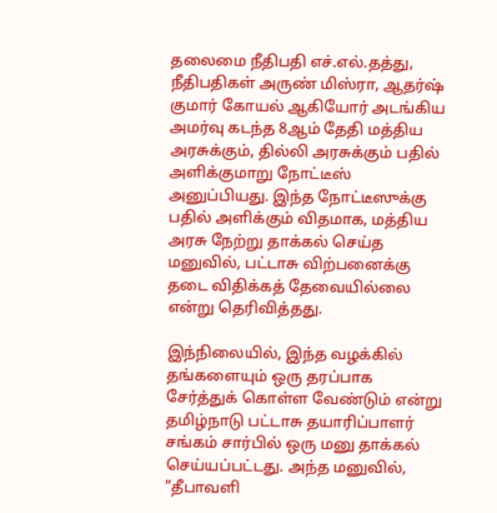தலைமை நீதிபதி எச்.எல்.தத்து, நீதிபதிகள் அருண் மிஸ்ரா, ஆதர்ஷ் குமார் கோயல் ஆகியோர் அடங்கிய அமர்வு கடந்த 8ஆம் தேதி மத்திய அரசுக்கும், தில்லி அரசுக்கும் பதில் அளிக்குமாறு நோட்டீஸ் அனுப்பியது. இந்த நோட்டீஸுக்கு பதில் அளிக்கும் விதமாக, மத்திய அரசு நேற்று தாக்கல் செய்த மனுவில், பட்டாசு விற்பனைக்கு தடை விதிக்கத் தேவையில்லை என்று தெரிவித்தது.

இந்நிலையில், இந்த வழக்கில் தங்களையும் ஒரு தரப்பாக சேர்த்துக் கொள்ள வேண்டும் என்று தமிழ்நாடு பட்டாசு தயாரிப்பாளர் சங்கம் சார்பில் ஒரு மனு தாக்கல் செய்யப்பட்டது. அந்த மனுவில், ”தீபாவளி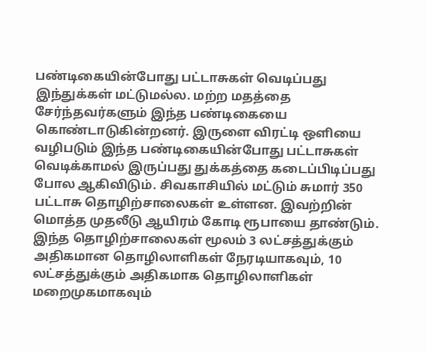பண்டிகையின்போது பட்டாசுகள் வெடிப்பது இந்துக்கள் மட்டுமல்ல. மற்ற மதத்தை சேர்ந்தவர்களும் இந்த பண்டிகையை கொண்டாடுகின்றனர். இருளை விரட்டி ஒளியை வழிபடும் இந்த பண்டிகையின்போது பட்டாசுகள் வெடிக்காமல் இருப்பது துக்கத்தை கடைப்பிடிப்பது போல ஆகிவிடும். சிவகாசியில் மட்டும் சுமார் 350 பட்டாசு தொழிற்சாலைகள் உள்ளன. இவற்றின் மொத்த முதலீடு ஆயிரம் கோடி ரூபாயை தாண்டும். இந்த தொழிற்சாலைகள் மூலம் 3 லட்சத்துக்கும் அதிகமான தொழிலாளிகள் நேரடியாகவும், 10 லட்சத்துக்கும் அதிகமாக தொழிலாளிகள் மறைமுகமாகவும்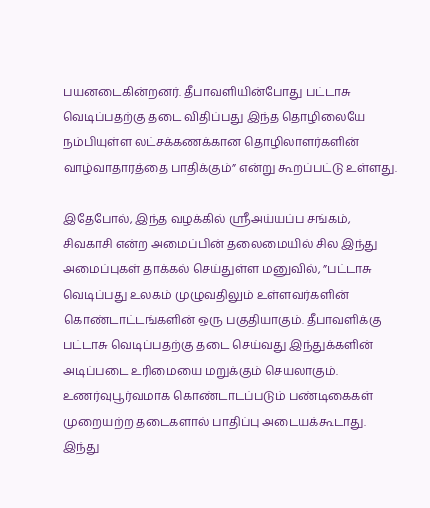பயனடைகின்றனர். தீபாவளியின்போது பட்டாசு வெடிப்பதற்கு தடை விதிப்பது இந்த தொழிலையே நம்பியுள்ள லட்சக்கணக்கான தொழிலாளர்களின் வாழ்வாதாரத்தை பாதிக்கும்” என்று கூறப்பட்டு உள்ளது.

இதேபோல், இந்த வழக்கில் ஸ்ரீஅய்யப்ப சங்கம், சிவகாசி என்ற அமைப்பின் தலைமையில் சில இந்து அமைப்புகள் தாக்கல் செய்துள்ள மனுவில், ”பட்டாசு வெடிப்பது உலகம் முழுவதிலும் உள்ளவர்களின் கொண்டாட்டங்களின் ஒரு பகுதியாகும். தீபாவளிக்கு பட்டாசு வெடிப்பதற்கு தடை செய்வது இந்துக்களின் அடிப்படை உரிமையை மறுக்கும் செயலாகும். உணர்வுபூர்வமாக கொண்டாடப்படும் பண்டிகைகள் முறையற்ற தடைகளால் பாதிப்பு அடையக்கூடாது. இந்து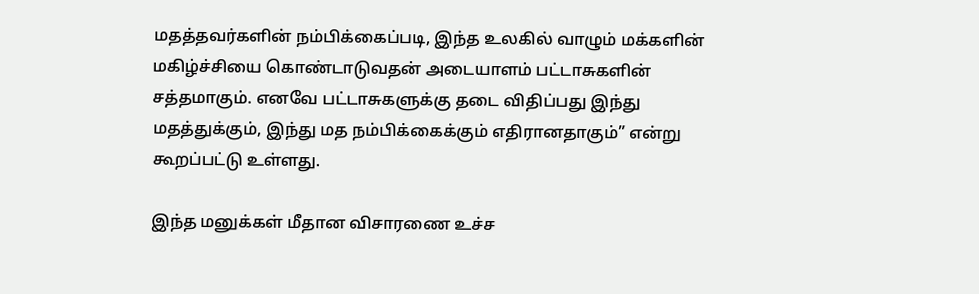மதத்தவர்களின் நம்பிக்கைப்படி, இந்த உலகில் வாழும் மக்களின் மகிழ்ச்சியை கொண்டாடுவதன் அடையாளம் பட்டாசுகளின் சத்தமாகும். எனவே பட்டாசுகளுக்கு தடை விதிப்பது இந்து மதத்துக்கும், இந்து மத நம்பிக்கைக்கும் எதிரானதாகும்” என்று கூறப்பட்டு உள்ளது.

இந்த மனுக்கள் மீதான விசாரணை உச்ச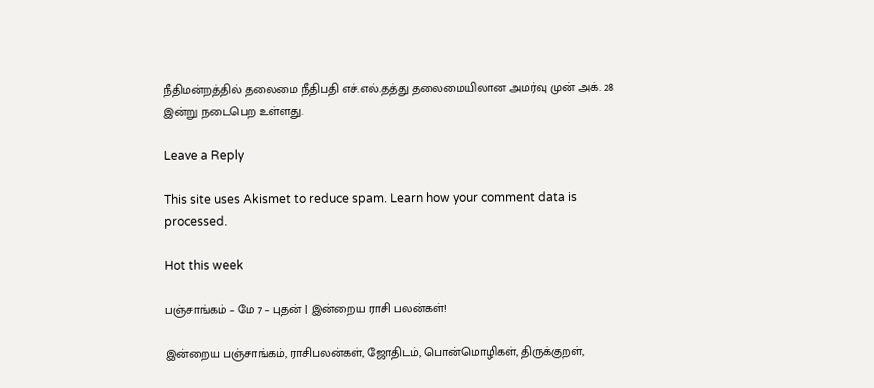நீதிமன்றத்தில் தலைமை நீதிபதி எச்.எல்.தத்து தலைமையிலான அமர்வு முன் அக். 28 இன்று நடைபெற உள்ளது.

Leave a Reply

This site uses Akismet to reduce spam. Learn how your comment data is processed.

Hot this week

பஞ்சாங்கம் – மே 7 – புதன் | இன்றைய ராசி பலன்கள்!

இன்றைய பஞ்சாங்கம், ராசிபலன்கள், ஜோதிடம், பொன்மொழிகள், திருக்குறள்,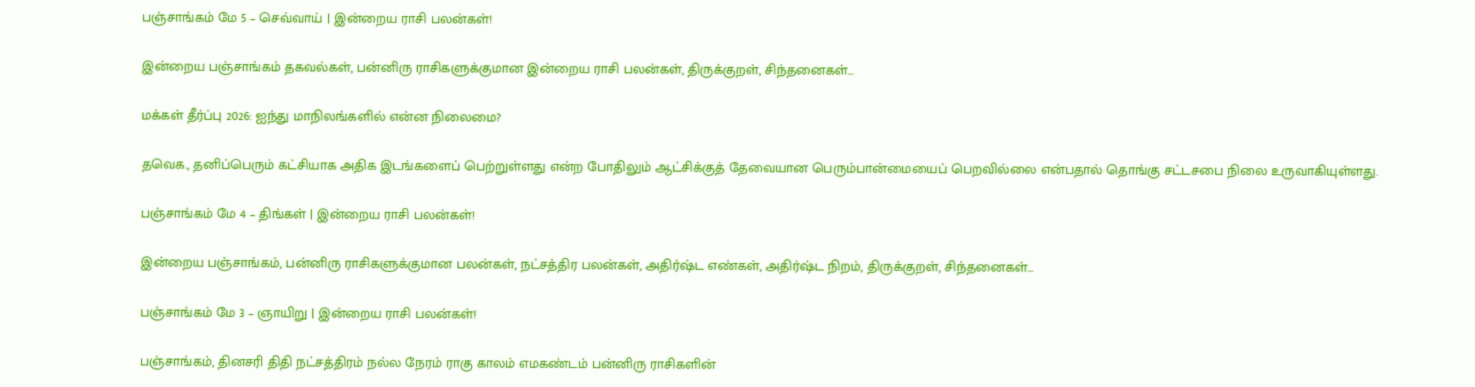பஞ்சாங்கம் மே 5 – செவ்வாய் | இன்றைய ராசி பலன்கள்!

இன்றைய பஞ்சாங்கம் தகவல்கள், பன்னிரு ராசிகளுக்குமான இன்றைய ராசி பலன்கள், திருக்குறள், சிந்தனைகள்...

மக்கள் தீர்ப்பு 2026: ஐந்து மாநிலங்களில் என்ன நிலைமை?

தவெக., தனிப்பெரும் கட்சியாக அதிக இடங்களைப் பெற்றுள்ளது என்ற போதிலும் ஆட்சிக்குத் தேவையான பெரும்பான்மையைப் பெறவில்லை என்பதால் தொங்கு சட்டசபை நிலை உருவாகியுள்ளது.

பஞ்சாங்கம் மே 4 – திங்கள் | இன்றைய ராசி பலன்கள்!

இன்றைய பஞ்சாங்கம், பன்னிரு ராசிகளுக்குமான பலன்கள், நட்சத்திர பலன்கள், அதிர்ஷ்ட எண்கள், அதிர்ஷ்ட நிறம், திருக்குறள், சிந்தனைகள்...

பஞ்சாங்கம் மே 3 – ஞாயிறு | இன்றைய ராசி பலன்கள்!

பஞ்சாங்கம், தினசரி திதி நட்சத்திரம் நல்ல நேரம் ராகு காலம் எமகண்டம் பன்னிரு ராசிகளின்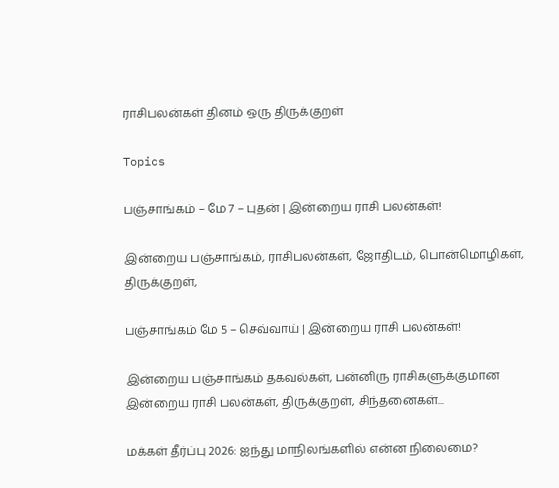ராசிபலன்கள் தினம் ஒரு திருக்குறள்

Topics

பஞ்சாங்கம் – மே 7 – புதன் | இன்றைய ராசி பலன்கள்!

இன்றைய பஞ்சாங்கம், ராசிபலன்கள், ஜோதிடம், பொன்மொழிகள், திருக்குறள்,

பஞ்சாங்கம் மே 5 – செவ்வாய் | இன்றைய ராசி பலன்கள்!

இன்றைய பஞ்சாங்கம் தகவல்கள், பன்னிரு ராசிகளுக்குமான இன்றைய ராசி பலன்கள், திருக்குறள், சிந்தனைகள்...

மக்கள் தீர்ப்பு 2026: ஐந்து மாநிலங்களில் என்ன நிலைமை?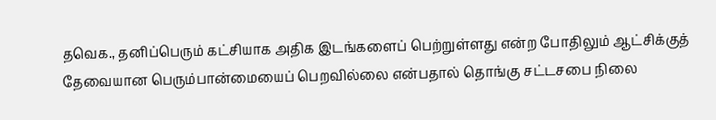தவெக., தனிப்பெரும் கட்சியாக அதிக இடங்களைப் பெற்றுள்ளது என்ற போதிலும் ஆட்சிக்குத் தேவையான பெரும்பான்மையைப் பெறவில்லை என்பதால் தொங்கு சட்டசபை நிலை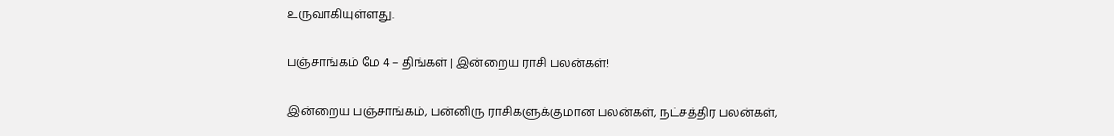உருவாகியுள்ளது.

பஞ்சாங்கம் மே 4 – திங்கள் | இன்றைய ராசி பலன்கள்!

இன்றைய பஞ்சாங்கம், பன்னிரு ராசிகளுக்குமான பலன்கள், நட்சத்திர பலன்கள்,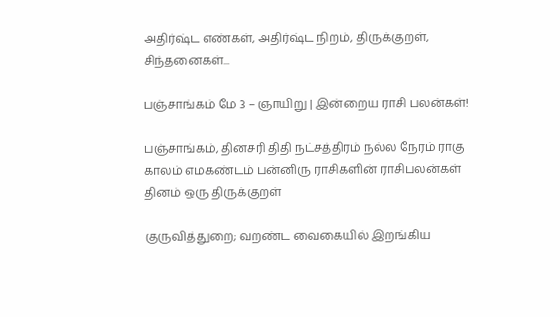அதிர்ஷ்ட எண்கள், அதிர்ஷ்ட நிறம், திருக்குறள், சிந்தனைகள்...

பஞ்சாங்கம் மே 3 – ஞாயிறு | இன்றைய ராசி பலன்கள்!

பஞ்சாங்கம், தினசரி திதி நட்சத்திரம் நல்ல நேரம் ராகு காலம் எமகண்டம் பன்னிரு ராசிகளின் ராசிபலன்கள் தினம் ஒரு திருக்குறள்

குருவித்துறை; வறண்ட வைகையில் இறங்கிய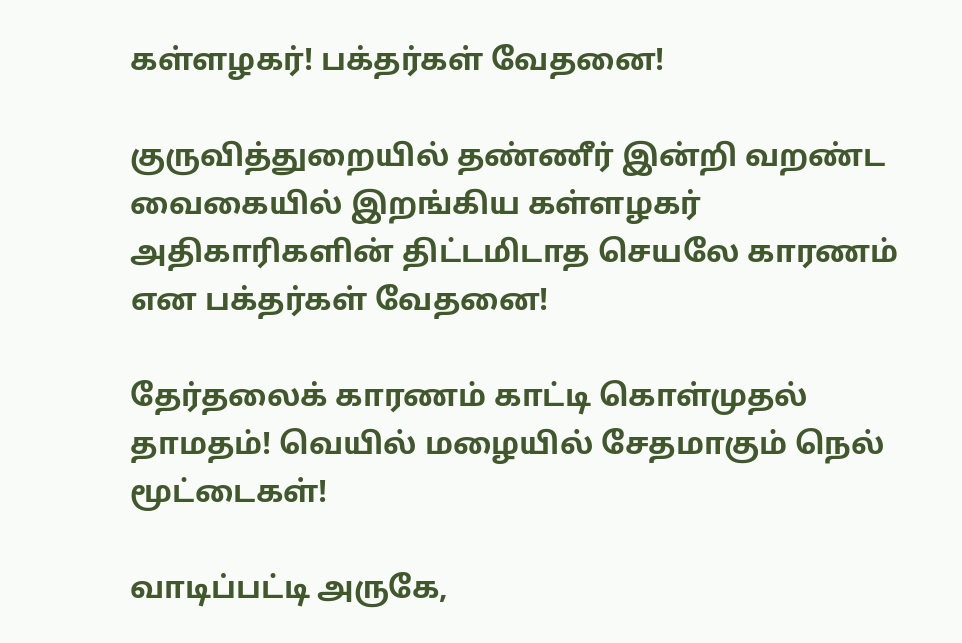கள்ளழகர்! பக்தர்கள் வேதனை!

குருவித்துறையில் தண்ணீர் இன்றி வறண்ட வைகையில் இறங்கிய கள்ளழகர் அதிகாரிகளின் திட்டமிடாத செயலே காரணம் என பக்தர்கள் வேதனை!

தேர்தலைக் காரணம் காட்டி கொள்முதல் தாமதம்! வெயில் மழையில் சேதமாகும் நெல் மூட்டைகள்!

வாடிப்பட்டி அருகே,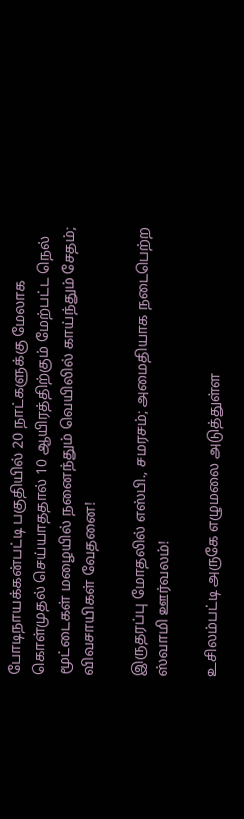போடிநாயக்கன்பட்டி பகுதியில் 20 நாட்களுக்கு மேலாக கொள்முதல் செய்யாததால் 10 ஆயிரத்திற்கும் மேற்பட்ட நெல் மூட்டைகள் மழையில் நனைந்தும் வெயிலில் காய்ந்தும் சேதம்; விவசாயிகள் வேதனை!

இருதரப்பு மோதலில் எஸ்பி., சமரசம்; அமைதியாக நடைபெற்ற ஸ்வாமி ஊர்வலம்!

உசிலம்பட்டி அருகே எழுமலை அடுத்துள்ள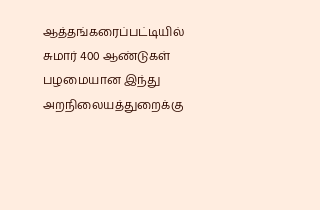ஆத்தங்கரைப்பட்டியில் சுமார் 400 ஆண்டுகள் பழமையான இந்து அறநிலையத்துறைக்கு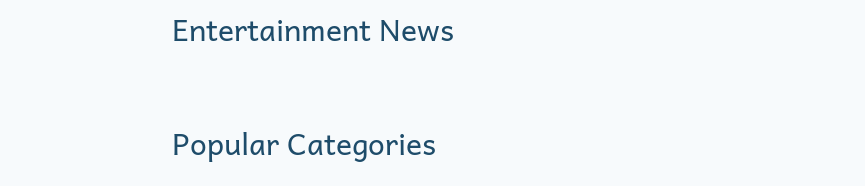Entertainment News

Popular Categories